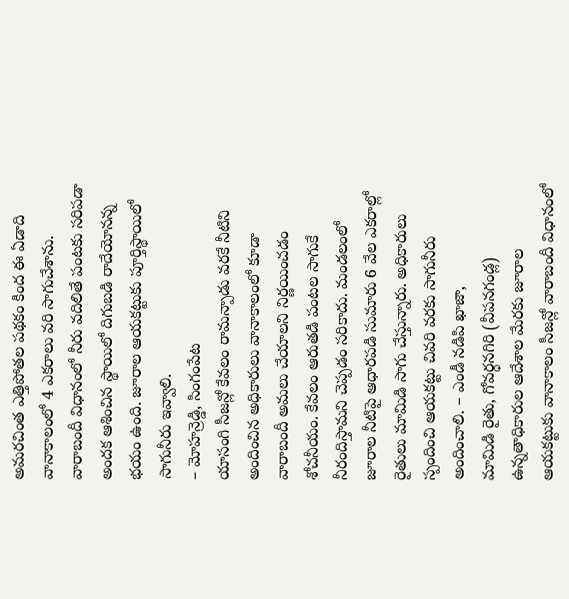అమరచింత ఎత్తిపోతల పథకం కింద ఈ ఏడాది వానాకాలంలో 4 ఎకరాలు వరి సాగుచేశాను. వారాబందీ విధానంలో నీరు వదిలితే పంటకు సరిపడా అందక ఆశించిన స్థాయిలో దిగుబడి రాదేయోనన్న భయం ఉంది. జూరాల ఆయకట్టుకు పూర్తిస్థాయిలో సాగునీరు ఇవ్వాలి.
– మోహన్రెడ్డి, సింగంపేట
యాసంగి సీజన్లో కేవలం రామన్పాడు వరకే నీటిని అందించిన అధికారులు వానాకాలంలో కూడా వారాబందీ అమలు చేయాలని నిర్ణయించడం శోచనీయం. కేవలం ఆరుతడి పంటల సాగుకే నీరందిస్తామని చెప్పడం సరికాదు. మండలంలో జూరాల నీటిపై ఆధారపడి సుమారు 6 వేల ఎకరాల్లో రైతులు మామిడి సాగు చేస్తున్నారు. అధికారులు స్పందించి ఆయకట్టు చివరి వరకు సాగునీరు అందించాలి. – ఎండీ నడిపి ఖాజా,
మామిడి రైతు, గోవర్ధనగిరి (వీపనగండ్ల)
ఉన్నతాధికారుల ఆదేశాల మేరకు జూరాల ఆయకట్టుకు వానాకాలం సీజన్లో వారాబందీ విధానంలో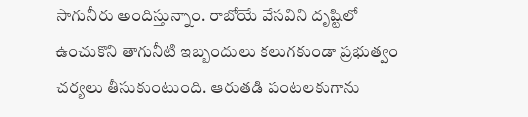సాగునీరు అందిస్తున్నాం. రాబోయే వేసవిని దృష్టిలో ఉంచుకొని తాగునీటి ఇబ్బందులు కలుగకుండా ప్రభుత్వం చర్యలు తీసుకుంటుంది. ఆరుతడి పంటలకుగాను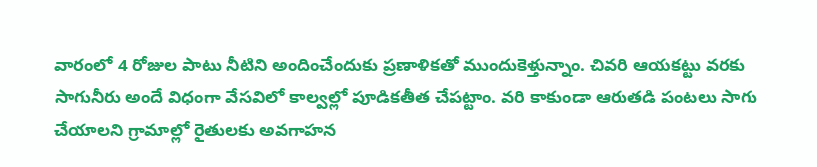వారంలో 4 రోజుల పాటు నీటిని అందించేందుకు ప్రణాళికతో ముందుకెళ్తున్నాం. చివరి ఆయకట్టు వరకు సాగునీరు అందే విధంగా వేసవిలో కాల్వల్లో పూడికతీత చేపట్టాం. వరి కాకుండా ఆరుతడి పంటలు సాగు చేయాలని గ్రామాల్లో రైతులకు అవగాహన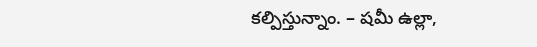కల్పిస్తున్నాం. – షమీ ఉల్లా,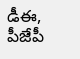డీఈ, పీజేపీ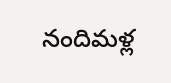నందిమళ్ల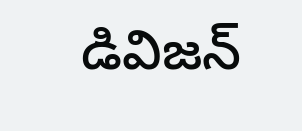డివిజన్